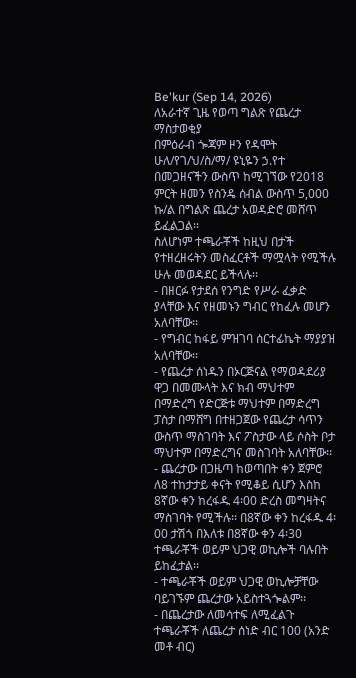Be'kur (Sep 14, 2026)
ለአራተኛ ጊዜ የወጣ ግልጽ የጨረታ ማስታወቂያ
በምዕራብ ጐጃም ዞን የዳሞት ሁለ/የገ/ህ/ስ/ማ/ ዩኒዬን ኃ.የተ በመጋዘናችን ውስጥ ከሚገኘው የ2018 ምርት ዘመን የስንዴ ሰብል ውስጥ 5,000 ኩ/ል በግልጽ ጨረታ አወዳድሮ መሸጥ ይፈልጋል፡፡
ስለሆነም ተጫራቾች ከዚህ በታች የተዘረዘሩትን መስፈርቶች ማሟላት የሚችሉ ሁሉ መወዳደር ይችላሉ፡፡
- በዘርፉ የታደሰ የንግድ የሥራ ፈቃድ ያላቸው እና የዘመኑን ግብር የከፈሉ መሆን አለባቸው፡፡
- የግብር ከፋይ ምዝገባ ሰርተፊኬት ማያያዝ አለባቸው፡፡
- የጨረታ ሰነዱን በኦርጅናል የማወዳደሪያ ዋጋ በመሙላት እና ክብ ማህተም በማድረግ የድርጅቱ ማህተም በማድረግ ፓስታ በማሸግ በተዘጋጀው የጨረታ ሳጥን ውስጥ ማስገባት እና ፖስታው ላይ ሶስት ቦታ ማህተም በማድረግና መስገባት አለባቸው፡፡
- ጨረታው በጋዜጣ ከወጣበት ቀን ጀምሮ ለ8 ተከታታይ ቀናት የሚቆይ ሲሆን እስከ 8ኛው ቀን ከረፋዱ 4፡00 ድረስ መግዛትና ማስገባት የሚችሉ፡፡ በ8ኛው ቀን ከረፋዱ 4፡00 ታሽጎ በእለቱ በ8ኛው ቀን 4፡30 ተጫራቾች ወይም ህጋዊ ወኪሎች ባሉበት ይከፈታል፡፡
- ተጫራቾች ወይም ህጋዊ ወኪሎቻቸው ባይገኙም ጨረታው አይስተጓጐልም፡፡
- በጨረታው ለመሳተፍ ለሚፈልጉ ተጫራቾች ለጨረታ ሰነድ ብር 100 (አንድ መቶ ብር)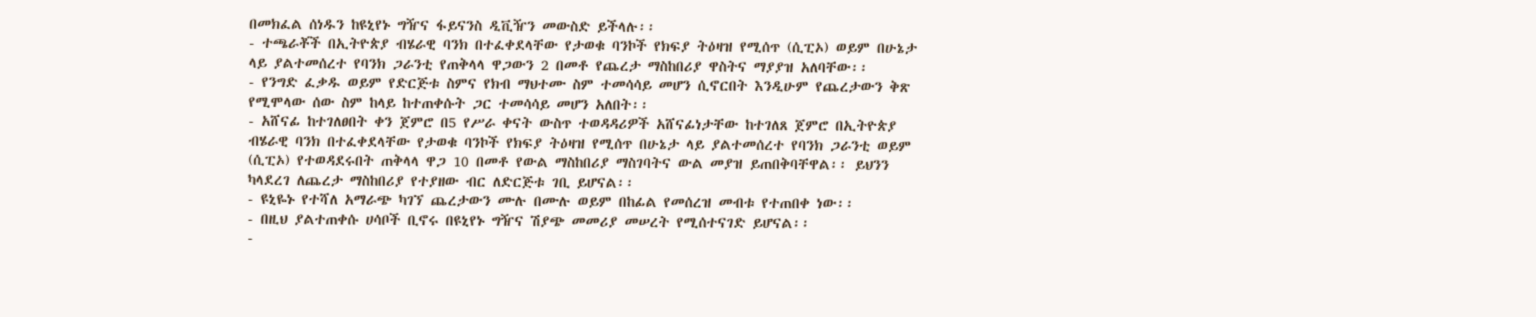በመክፈል ሰነዱን ከዩኒየኑ ግዥና ፋይናንስ ዲቪዥን መውስድ ይችላሉ፡፡
- ተጫራቾች በኢትዮጵያ ብሄራዊ ባንክ በተፈቀደላቸው የታወቁ ባንኮች የክፍያ ትዕዛዝ የሚሰጥ (ሲፒኦ) ወይም በሁኔታ ላይ ያልተመሰረተ የባንክ ጋራንቲ የጠቅላላ ዋጋውን 2 በመቶ የጨረታ ማስከበሪያ ዋስትና ማያያዝ አለባቸው፡፡
- የንግድ ፈቃዱ ወይም የድርጅቱ ስምና የክብ ማህተሙ ስም ተመሳሳይ መሆን ሲኖርበት እንዲሁም የጨረታውን ቅጽ የሚሞላው ሰው ስም ከላይ ከተጠቀሱት ጋር ተመሳሳይ መሆን አለበት፡፡
- አሸናፊ ከተገለፀበት ቀን ጀምሮ በ5 የሥራ ቀናት ውስጥ ተወዳዳሪዎች አሸናፊነታቸው ከተገለጸ ጀምሮ በኢትዮጵያ ብሄራዊ ባንክ በተፈቀደላቸው የታወቁ ባንኮች የክፍያ ትዕዛዝ የሚሰጥ በሁኔታ ላይ ያልተመሰረተ የባንክ ጋራንቲ ወይም (ሲፒኦ) የተወዳደሩበት ጠቅላላ ዋጋ 10 በመቶ የውል ማስከበሪያ ማስገባትና ውል መያዝ ይጠበቅባቸዋል፡፡ ይህንን ካላደረገ ለጨረታ ማስከበሪያ የተያዘው ብር ለድርጅቱ ገቢ ይሆናል፡፡
- ዩኒዬኑ የተሻለ አማራጭ ካገኘ ጨረታውን ሙሉ በሙሉ ወይም በከፊል የመሰረዝ መብቱ የተጠበቀ ነው፡፡
- በዚህ ያልተጠቀሱ ሀሳቦች ቢኖሩ በዩኒየኑ ግዥና ሽያጭ መመሪያ መሠረት የሚሰተናገድ ይሆናል፡፡
-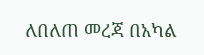ለበለጠ መረጃ በአካል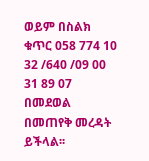ወይም በስልክ ቁጥር 058 774 10 32 /640 /09 00 31 89 07 በመደወል በመጠየቅ መረዳት ይችላል፡፡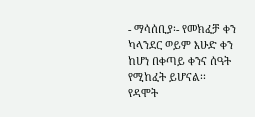- ማሳሰቢያ፡- የመክፈቻ ቀን ካላንደር ወይም እሁድ ቀን ከሆነ በቀጣይ ቀንና ሰዓት የሚከፈት ይሆናል፡፡
የዳሞት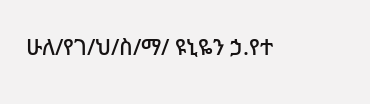ሁለ/የገ/ህ/ስ/ማ/ ዩኒዬን ኃ.የተ